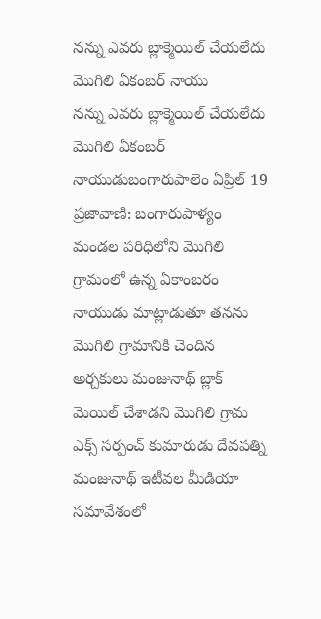నన్ను ఎవరు బ్లాక్మెయిల్ చేయలేదు మొగిలి ఏకంబర్ నాయు
నన్ను ఎవరు బ్లాక్మెయిల్ చేయలేదు మొగిలి ఏకంబర్ నాయుడుబంగారుపాలెం ఏప్రిల్ 19 ప్రజావాణి: బంగారుపాళ్యం మండల పరిధిలోని మొగిలి గ్రామంలో ఉన్న ఏకాంబరం నాయుడు మాట్లాడుతూ తనను మొగిలి గ్రామానికి చెందిన అర్చకులు మంజునాథ్ బ్లాక్ మెయిల్ చేశాడని మొగిలి గ్రామ ఎక్స్ సర్పంచ్ కుమారుడు దేవపత్ని మంజునాథ్ ఇటీవల మీడియా సమావేశంలో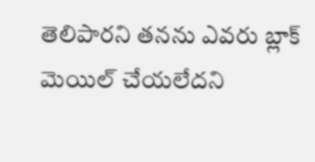తెలిపారని తనను ఎవరు బ్లాక్ మెయిల్ చేయలేదని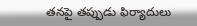తనపై తప్పుడు ఫిర్యాదులు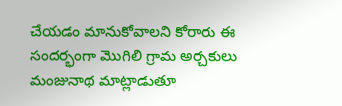చేయడం మానుకోవాలని కోరారు ఈ సందర్భంగా మొగిలి గ్రామ అర్చకులు మంజునాథ మాట్లాడుతూ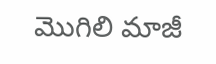మొగిలి మాజీ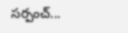సర్పంచ్...